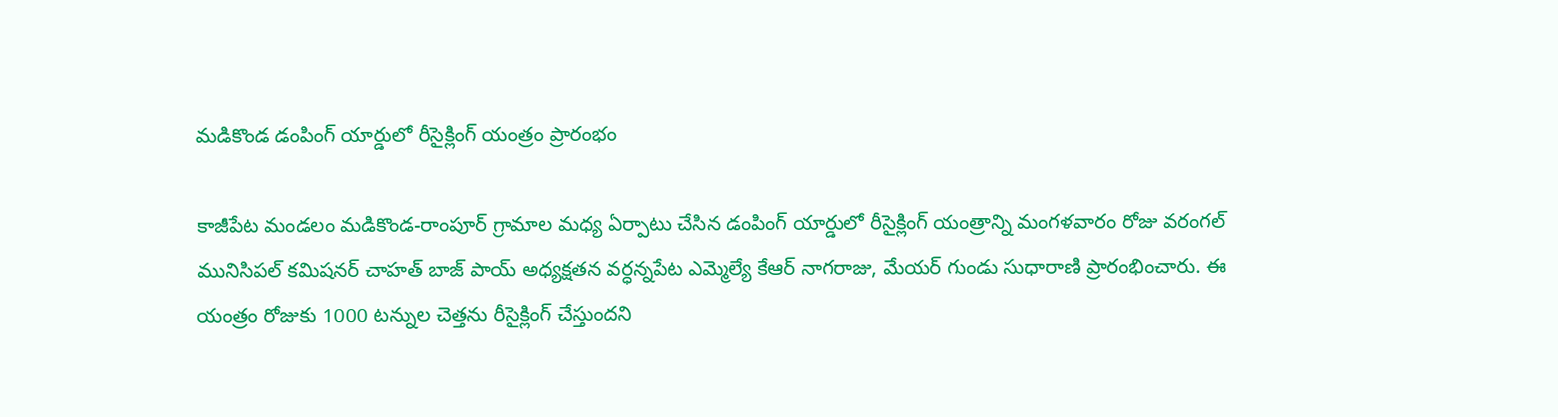మడికొండ డంపింగ్ యార్డులో రీసైక్లింగ్ యంత్రం ప్రారంభం

కాజీపేట మండలం మడికొండ-రాంపూర్ గ్రామాల మధ్య ఏర్పాటు చేసిన డంపింగ్ యార్డులో రీసైక్లింగ్ యంత్రాన్ని మంగళవారం రోజు వరంగల్ మునిసిపల్ కమిషనర్ చాహత్ బాజ్ పాయ్ అధ్యక్షతన వర్ధన్నపేట ఎమ్మెల్యే కేఆర్ నాగరాజు, మేయర్ గుండు సుధారాణి ప్రారంభించారు. ఈ యంత్రం రోజుకు 1000 టన్నుల చెత్తను రీసైక్లింగ్ చేస్తుందని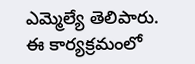ఎమ్మెల్యే తెలిపారు. ఈ కార్యక్రమంలో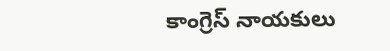కాంగ్రెస్ నాయకులు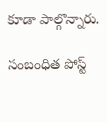కూడా పాల్గొన్నారు.

సంబంధిత పోస్ట్